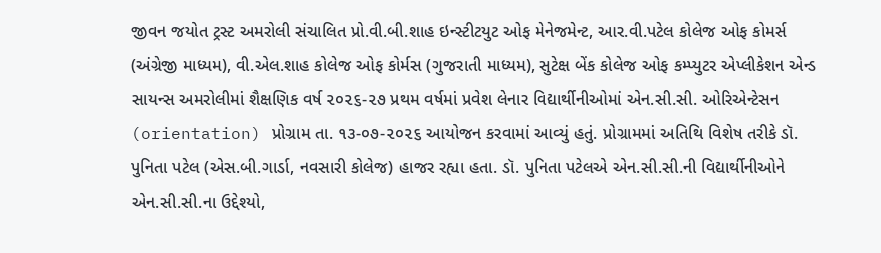જીવન જયોત ટ્રસ્ટ અમરોલી સંચાલિત પ્રો.વી.બી.શાહ ઇન્સ્ટીટયુટ ઓફ મેનેજમેન્ટ, આર.વી.પટેલ કોલેજ ઓફ કોમર્સ (અંગ્રેજી માધ્યમ), વી.એલ.શાહ કોલેજ ઓફ કોર્મસ (ગુજરાતી માધ્યમ), સુટેક્ષ બેંક કોલેજ ઓફ કમ્પ્યુટર એપ્લીકેશન એન્ડ સાયન્સ અમરોલીમાં શૈક્ષણિક વર્ષ ૨૦૨૬-૨૭ પ્રથમ વર્ષમાં પ્રવેશ લેનાર વિદ્યાર્થીનીઓમાં એન.સી.સી. ઓરિએન્ટેસન (orientation) પ્રોગ્રામ તા. ૧૩-૦૭-૨૦૨૬ આયોજન કરવામાં આવ્યું હતું. પ્રોગ્રામમાં અતિથિ વિશેષ તરીકે ડૉ. પુનિતા પટેલ (એસ.બી.ગાર્ડા, નવસારી કોલેજ) હાજર રહ્યા હતા. ડૉ. પુનિતા પટેલએ એન.સી.સી.ની વિદ્યાર્થીનીઓને એન.સી.સી.ના ઉદ્દેશ્યો,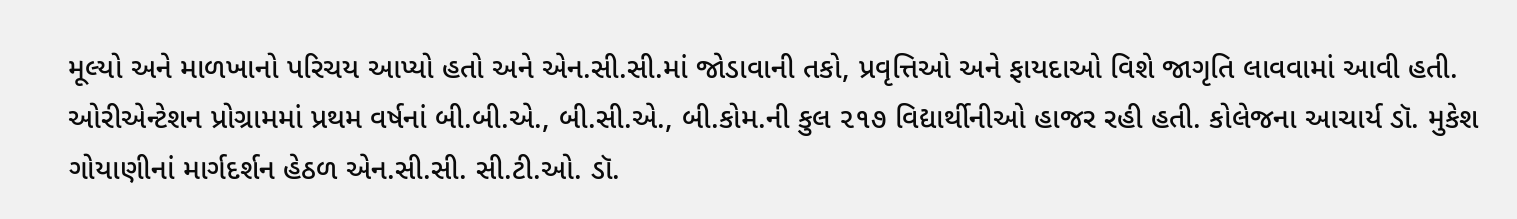મૂલ્યો અને માળખાનો પરિચય આપ્યો હતો અને એન.સી.સી.માં જોડાવાની તકો, પ્રવૃત્તિઓ અને ફાયદાઓ વિશે જાગૃતિ લાવવામાં આવી હતી. ઓરીએન્ટેશન પ્રોગ્રામમાં પ્રથમ વર્ષનાં બી.બી.એ., બી.સી.એ., બી.કોમ.ની કુલ ૨૧૭ વિદ્યાર્થીનીઓ હાજર રહી હતી. કોલેજના આચાર્ય ડૉ. મુકેશ ગોયાણીનાં માર્ગદર્શન હેઠળ એન.સી.સી. સી.ટી.ઓ. ડૉ.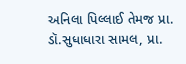અનિલા પિલ્લાઈ તેમજ પ્રા. ડૉ.સુધાધારા સામલ, પ્રા.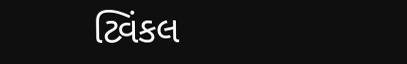ટ્વિંકલ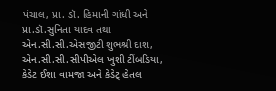પંચાલ, પ્રા. ડૉ. હિમાની ગાંધી અને પ્રા.ડૉ.સુનિતા યાદવ તથા એન.સી.સી.એસજીટી શુભશ્રી દાશ, એન.સી.સી.સીપીએલ ખુશી ટીંબડિયા, કેડેટ ઈશા વામજા અને કેડેટ્ હેતલ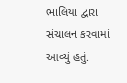ભાલિયા દ્વારા સંચાલન કરવામાં આવ્યું હતું.